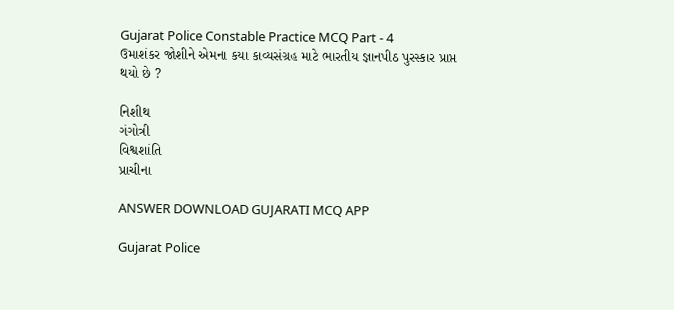Gujarat Police Constable Practice MCQ Part - 4
ઉમાશંકર જોશીને એમના કયા કાવ્યસંગ્રહ માટે ભારતીય જ્ઞાનપીઠ પુરસ્કાર પ્રાપ્ત થયો છે ?

નિશીથ
ગંગોત્રી
વિશ્વશાંતિ
પ્રાચીના

ANSWER DOWNLOAD GUJARATI MCQ APP

Gujarat Police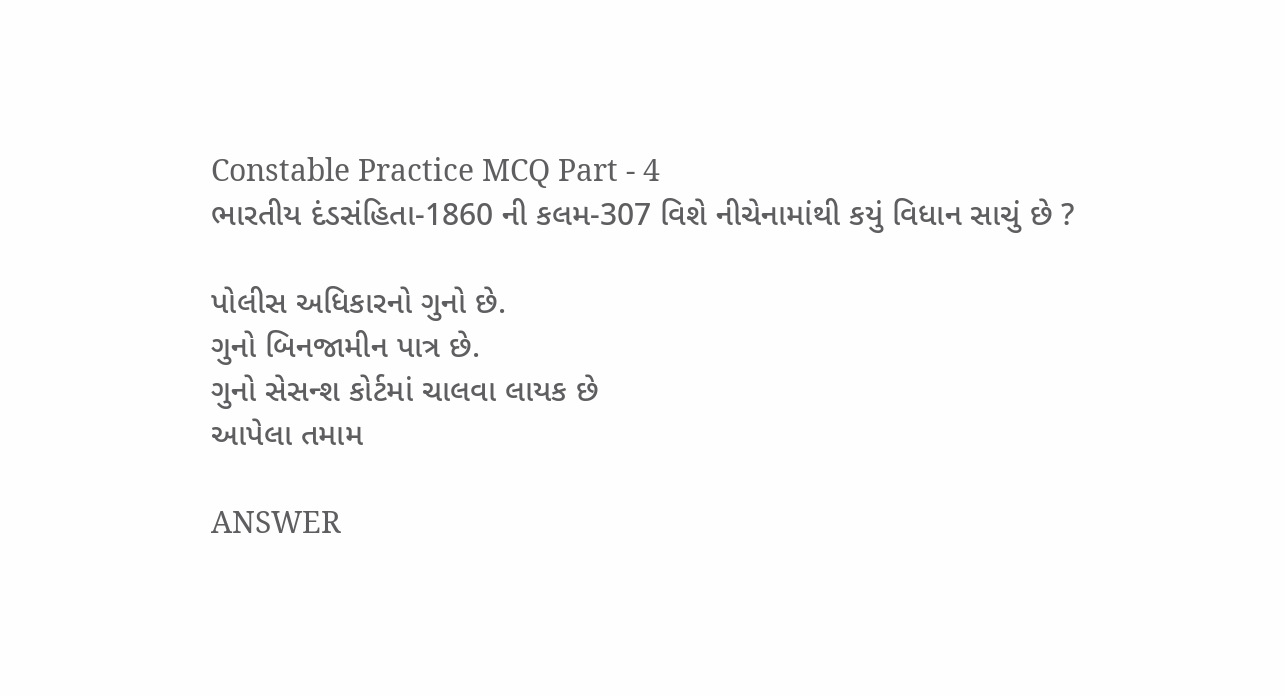Constable Practice MCQ Part - 4
ભારતીય દંડસંહિતા-1860 ની કલમ-307 વિશે નીચેનામાંથી કયું વિધાન સાચું છે ?

પોલીસ અધિકારનો ગુનો છે.
ગુનો બિનજામીન પાત્ર છે.
ગુનો સેસન્શ કોર્ટમાં ચાલવા લાયક છે
આપેલા તમામ

ANSWER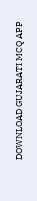DOWNLOAD GUJARATI MCQ APP